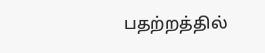பதற்றத்தில்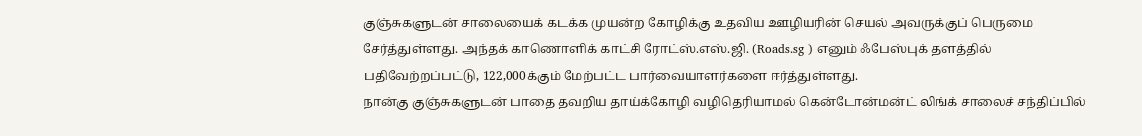குஞ்சுகளுடன் சாலையைக் கடக்க முயன்ற கோழிக்கு உதவிய ஊழியரின் செயல் அவருக்குப் பெருமை சேர்த்துள்ளது. அந்தக் காணொளிக் காட்சி ரோட்ஸ்.எஸ்.ஜி. (Roads.sg ) எனும் ஃபேஸ்புக் தளத்தில் பதிவேற்றப்பட்டு, 122,000க்கும் மேற்பட்ட பார்வையாளர்களை ஈர்த்துள்ளது.
நான்கு குஞ்சுகளுடன் பாதை தவறிய தாய்க்கோழி வழிதெரியாமல் கென்டோன்மன்ட் லிங்க் சாலைச் சந்திப்பில்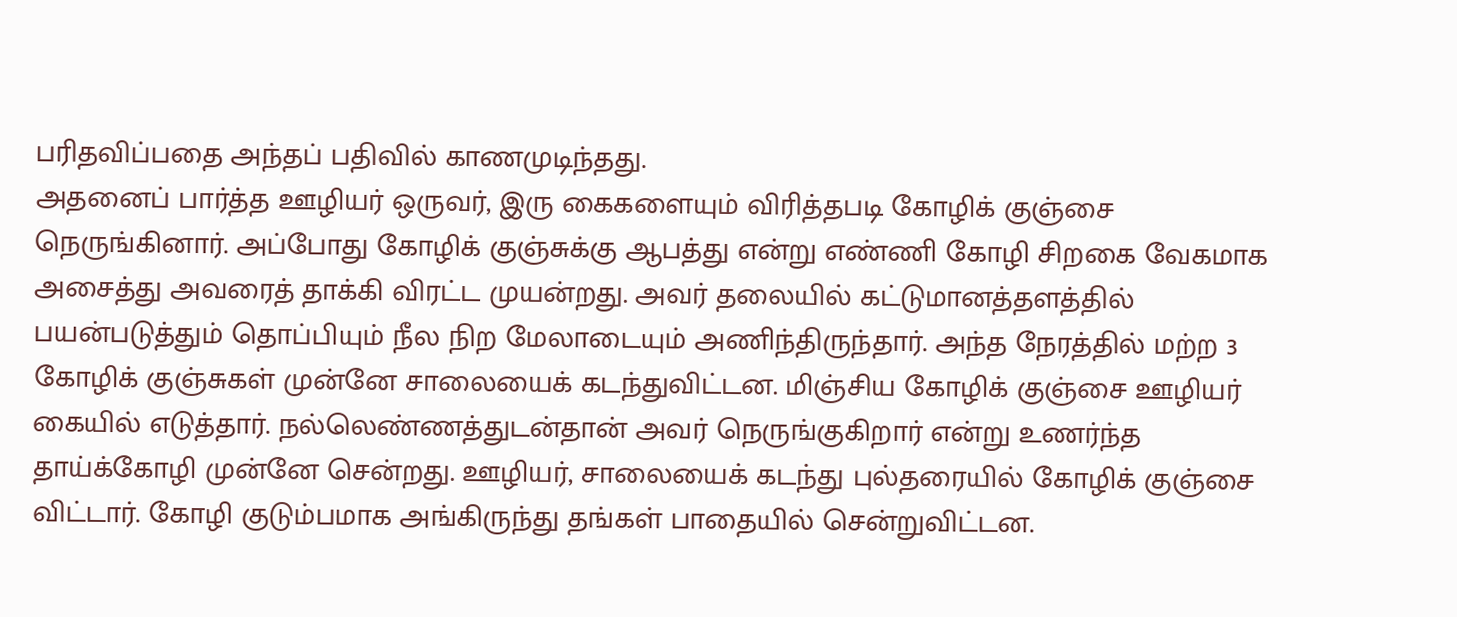பரிதவிப்பதை அந்தப் பதிவில் காணமுடிந்தது.
அதனைப் பார்த்த ஊழியர் ஒருவர், இரு கைகளையும் விரித்தபடி கோழிக் குஞ்சை நெருங்கினார். அப்போது கோழிக் குஞ்சுக்கு ஆபத்து என்று எண்ணி கோழி சிறகை வேகமாக அசைத்து அவரைத் தாக்கி விரட்ட முயன்றது. அவர் தலையில் கட்டுமானத்தளத்தில் பயன்படுத்தும் தொப்பியும் நீல நிற மேலாடையும் அணிந்திருந்தார். அந்த நேரத்தில் மற்ற 3 கோழிக் குஞ்சுகள் முன்னே சாலையைக் கடந்துவிட்டன. மிஞ்சிய கோழிக் குஞ்சை ஊழியர் கையில் எடுத்தார். நல்லெண்ணத்துடன்தான் அவர் நெருங்குகிறார் என்று உணர்ந்த தாய்க்கோழி முன்னே சென்றது. ஊழியர், சாலையைக் கடந்து புல்தரையில் கோழிக் குஞ்சை விட்டார். கோழி குடும்பமாக அங்கிருந்து தங்கள் பாதையில் சென்றுவிட்டன.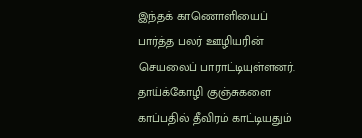இந்தக் காணொளியைப் பார்த்த பலர் ஊழியரின் செயலைப் பாராட்டியுள்ளனர். தாய்க்கோழி குஞ்சுகளை காப்பதில் தீவிரம் காட்டியதும்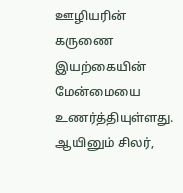ஊழியரின் கருணை இயற்கையின் மேன்மையை உணர்த்தியுள்ளது. ஆயினும் சிலர்,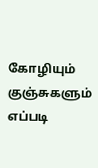கோழியும் குஞ்சுகளும் எப்படி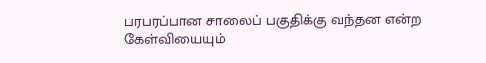பரபரப்பான சாலைப் பகுதிக்கு வந்தன என்ற கேள்வியையும்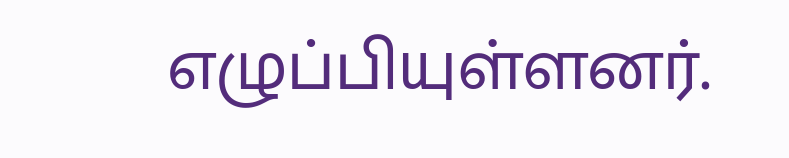எழுப்பியுள்ளனர்.